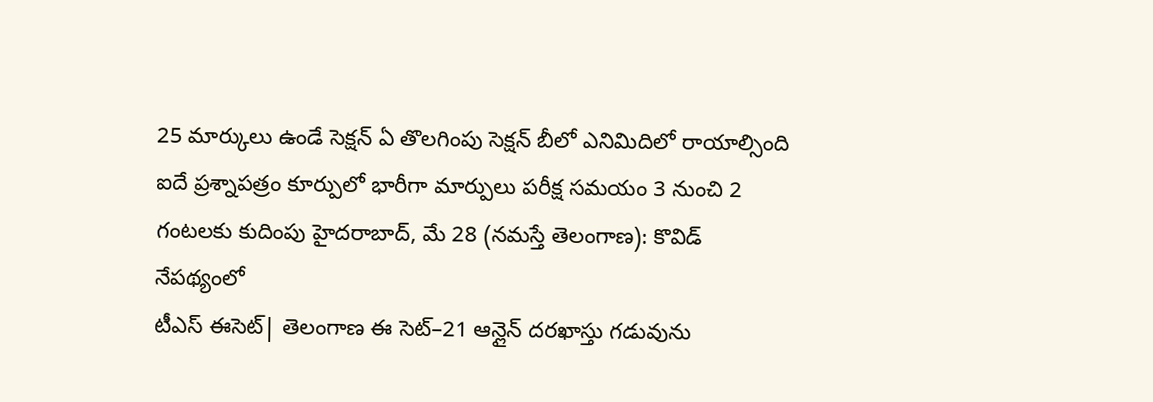25 మార్కులు ఉండే సెక్షన్ ఏ తొలగింపు సెక్షన్ బీలో ఎనిమిదిలో రాయాల్సింది ఐదే ప్రశ్నాపత్రం కూర్పులో భారీగా మార్పులు పరీక్ష సమయం 3 నుంచి 2 గంటలకు కుదింపు హైదరాబాద్, మే 28 (నమస్తే తెలంగాణ): కొవిడ్ నేపథ్యంలో
టీఎస్ ఈసెట్| తెలంగాణ ఈ సెట్–21 ఆన్లైన్ దరఖాస్తు గడువును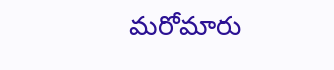మరోమారు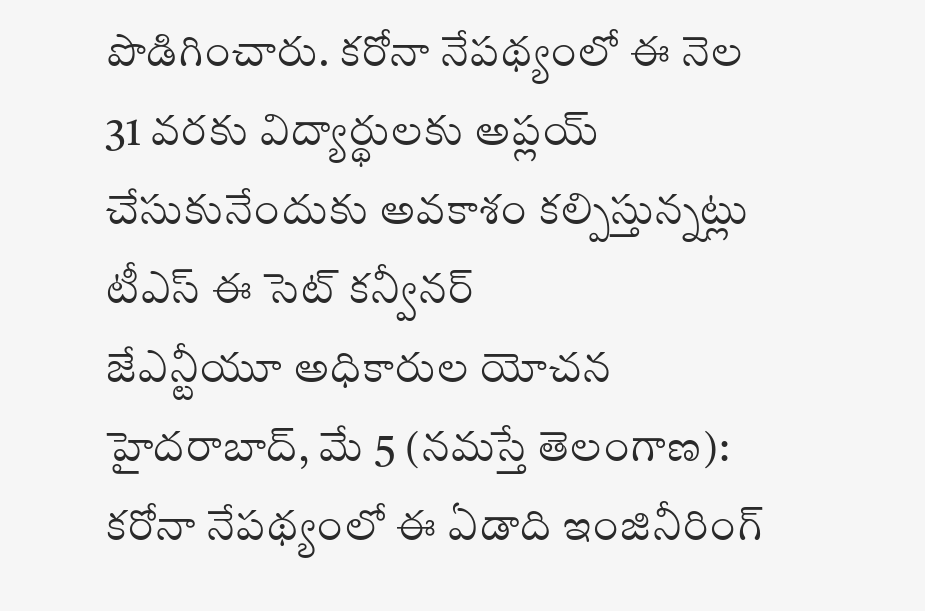పొడిగించారు. కరోనా నేపథ్యంలో ఈ నెల 31 వరకు విద్యార్థులకు అప్లయ్ చేసుకునేందుకు అవకాశం కల్పిస్తున్నట్లు టీఎస్ ఈ సెట్ కన్వీనర్
జేఎన్టీయూ అధికారుల యోచన హైదరాబాద్, మే 5 (నమస్తే తెలంగాణ): కరోనా నేపథ్యంలో ఈ ఏడాది ఇంజినీరింగ్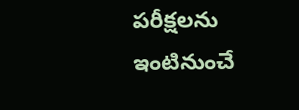పరీక్షలను ఇంటినుంచే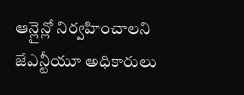ఆన్లైన్లో నిర్వహించాలని జేఎన్టీయూ అధికారులు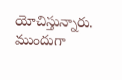యోచిస్తున్నారు. ముందుగా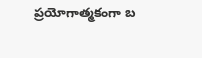ప్రయోగాత్మకంగా బ